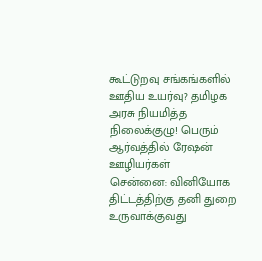கூட்டுறவு சங்கங்களில் ஊதிய உயர்வு? தமிழக அரசு நியமித்த நிலைக்குழு! பெரும் ஆர்வத்தில் ரேஷன் ஊழியர்கள்
சென்னை: வினியோக திட்டத்திற்கு தனி துறை உருவாக்குவது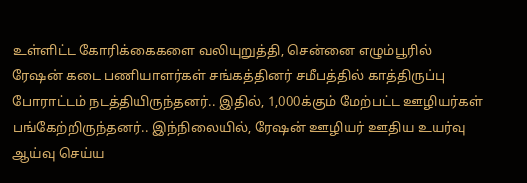உள்ளிட்ட கோரிக்கைகளை வலியுறுத்தி, சென்னை எழும்பூரில் ரேஷன் கடை பணியாளர்கள் சங்கத்தினர் சமீபத்தில் காத்திருப்பு போராட்டம் நடத்தியிருந்தனர்.. இதில், 1,000க்கும் மேற்பட்ட ஊழியர்கள் பங்கேற்றிருந்தனர்.. இந்நிலையில், ரேஷன் ஊழியர் ஊதிய உயர்வு ஆய்வு செய்ய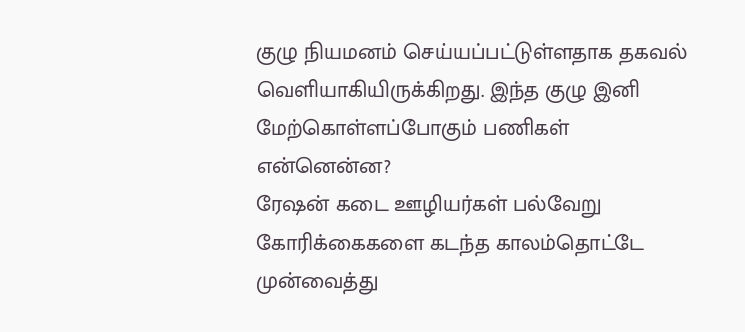குழு நியமனம் செய்யப்பட்டுள்ளதாக தகவல் வெளியாகியிருக்கிறது. இந்த குழு இனி மேற்கொள்ளப்போகும் பணிகள் என்னென்ன?
ரேஷன் கடை ஊழியர்கள் பல்வேறு கோரிக்கைகளை கடந்த காலம்தொட்டே முன்வைத்து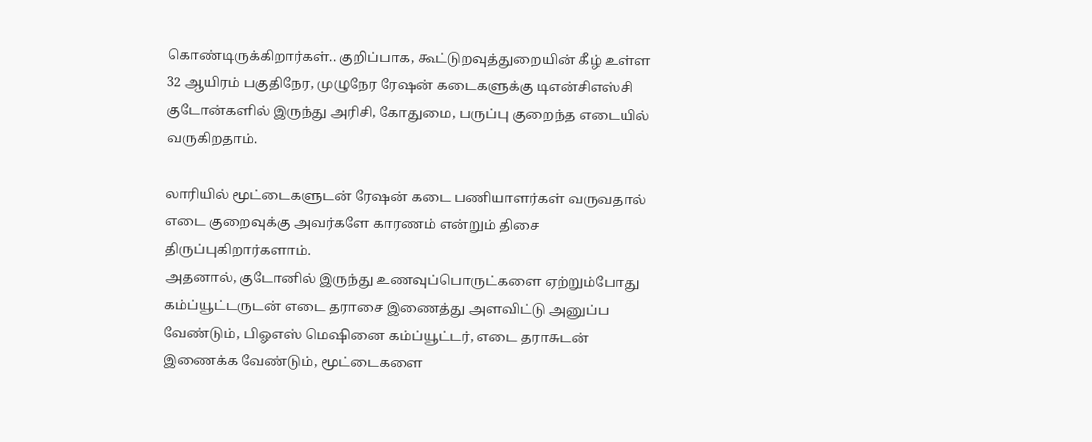கொண்டிருக்கிறார்கள்.. குறிப்பாக, கூட்டுறவுத்துறையின் கீழ் உள்ள 32 ஆயிரம் பகுதிநேர, முழுநேர ரேஷன் கடைகளுக்கு டிஎன்சிஎஸ்சி குடோன்களில் இருந்து அரிசி, கோதுமை, பருப்பு குறைந்த எடையில் வருகிறதாம்.

லாரியில் மூட்டைகளுடன் ரேஷன் கடை பணியாளர்கள் வருவதால் எடை குறைவுக்கு அவர்களே காரணம் என்றும் திசை திருப்புகிறார்களாம்.
அதனால், குடோனில் இருந்து உணவுப்பொருட்களை ஏற்றும்போது கம்ப்யூட்டருடன் எடை தராசை இணைத்து அளவிட்டு அனுப்ப வேண்டும், பிஓஎஸ் மெஷினை கம்ப்யூட்டர், எடை தராசுடன் இணைக்க வேண்டும், மூட்டைகளை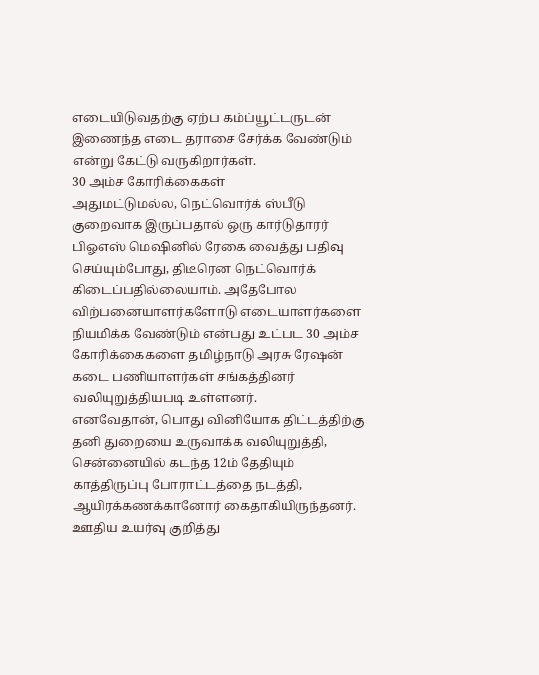எடையிடுவதற்கு ஏற்ப கம்ப்யூட்டருடன் இணைந்த எடை தராசை சேர்க்க வேண்டும் என்று கேட்டு வருகிறார்கள்.
30 அம்ச கோரிக்கைகள்
அதுமட்டுமல்ல, நெட்வொர்க் ஸ்பீடு குறைவாக இருப்பதால் ஒரு கார்டுதாரர் பிஓஎஸ் மெஷினில் ரேகை வைத்து பதிவு செய்யும்போது, திடீரென நெட்வொர்க் கிடைப்பதில்லையாம். அதேபோல விற்பனையாளர்களோடு எடையாளர்களை நியமிக்க வேண்டும் என்பது உட்பட 30 அம்ச கோரிக்கைகளை தமிழ்நாடு அரசு ரேஷன் கடை பணியாளர்கள் சங்கத்தினர் வலியுறுத்தியபடி உள்ளனர்.
எனவேதான், பொது வினியோக திட்டத்திற்கு தனி துறையை உருவாக்க வலியுறுத்தி, சென்னையில் கடந்த 12ம் தேதியும் காத்திருப்பு போராட்டத்தை நடத்தி, ஆயிரக்கணக்கானோர் கைதாகியிருந்தனர்.
ஊதிய உயர்வு குறித்து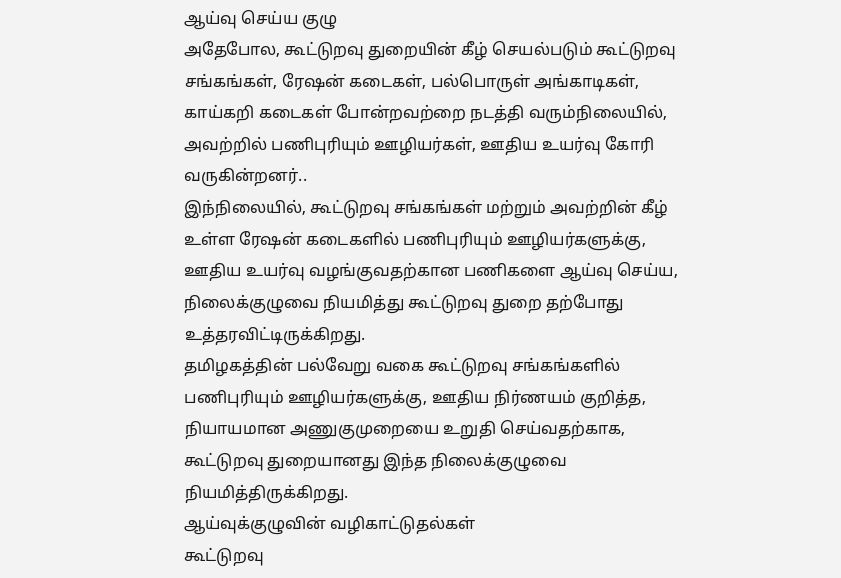ஆய்வு செய்ய குழு
அதேபோல, கூட்டுறவு துறையின் கீழ் செயல்படும் கூட்டுறவு சங்கங்கள், ரேஷன் கடைகள், பல்பொருள் அங்காடிகள், காய்கறி கடைகள் போன்றவற்றை நடத்தி வரும்நிலையில், அவற்றில் பணிபுரியும் ஊழியர்கள், ஊதிய உயர்வு கோரி வருகின்றனர்..
இந்நிலையில், கூட்டுறவு சங்கங்கள் மற்றும் அவற்றின் கீழ் உள்ள ரேஷன் கடைகளில் பணிபுரியும் ஊழியர்களுக்கு, ஊதிய உயர்வு வழங்குவதற்கான பணிகளை ஆய்வு செய்ய, நிலைக்குழுவை நியமித்து கூட்டுறவு துறை தற்போது உத்தரவிட்டிருக்கிறது.
தமிழகத்தின் பல்வேறு வகை கூட்டுறவு சங்கங்களில் பணிபுரியும் ஊழியர்களுக்கு, ஊதிய நிர்ணயம் குறித்த, நியாயமான அணுகுமுறையை உறுதி செய்வதற்காக, கூட்டுறவு துறையானது இந்த நிலைக்குழுவை நியமித்திருக்கிறது.
ஆய்வுக்குழுவின் வழிகாட்டுதல்கள்
கூட்டுறவு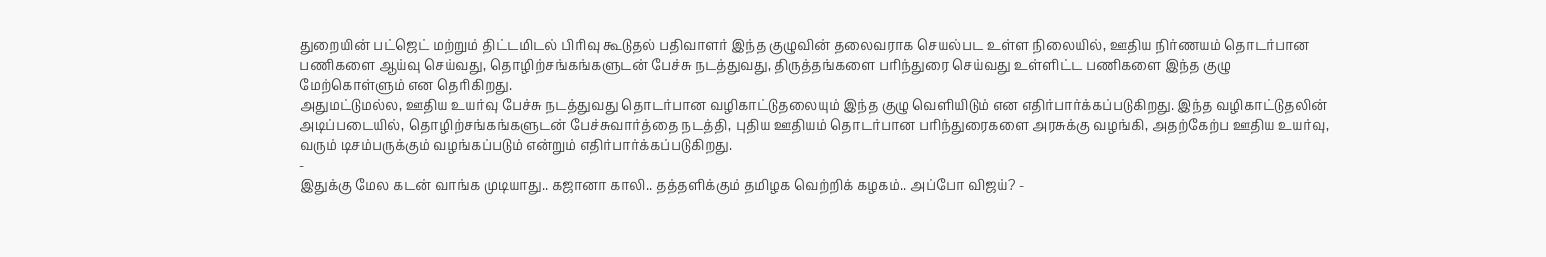துறையின் பட்ஜெட் மற்றும் திட்டமிடல் பிரிவு கூடுதல் பதிவாளர் இந்த குழுவின் தலைவராக செயல்பட உள்ள நிலையில், ஊதிய நிர்ணயம் தொடர்பான பணிகளை ஆய்வு செய்வது, தொழிற்சங்கங்களுடன் பேச்சு நடத்துவது, திருத்தங்களை பரிந்துரை செய்வது உள்ளிட்ட பணிகளை இந்த குழு மேற்கொள்ளும் என தெரிகிறது.
அதுமட்டுமல்ல, ஊதிய உயர்வு பேச்சு நடத்துவது தொடர்பான வழிகாட்டுதலையும் இந்த குழு வெளியிடும் என எதிர்பார்க்கப்படுகிறது. இந்த வழிகாட்டுதலின் அடிப்படையில், தொழிற்சங்கங்களுடன் பேச்சுவார்த்தை நடத்தி, புதிய ஊதியம் தொடர்பான பரிந்துரைகளை அரசுக்கு வழங்கி, அதற்கேற்ப ஊதிய உயர்வு, வரும் டிசம்பருக்கும் வழங்கப்படும் என்றும் எதிர்பார்க்கப்படுகிறது.
-
இதுக்கு மேல கடன் வாங்க முடியாது.. கஜானா காலி.. தத்தளிக்கும் தமிழக வெற்றிக் கழகம்.. அப்போ விஜய்? -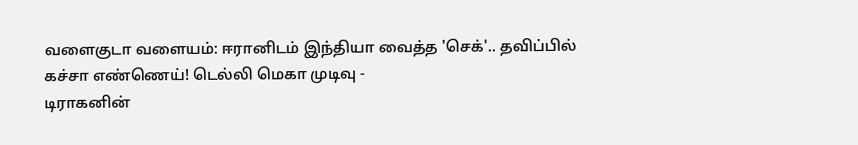வளைகுடா வளையம்: ஈரானிடம் இந்தியா வைத்த 'செக்'.. தவிப்பில் கச்சா எண்ணெய்! டெல்லி மெகா முடிவு -
டிராகனின்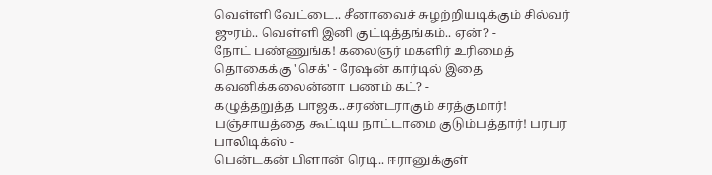வெள்ளி வேட்டை.. சீனாவைச் சுழற்றியடிக்கும் சில்வர் ஜுரம்.. வெள்ளி இனி குட்டித்தங்கம்.. ஏன்? -
நோட் பண்ணுங்க! கலைஞர் மகளிர் உரிமைத் தொகைக்கு 'செக்' - ரேஷன் கார்டில் இதை கவனிக்கலைன்னா பணம் கட்? -
கழுத்தறுத்த பாஜக..சரண்டராகும் சரத்குமார்! பஞ்சாயத்தை கூட்டிய நாட்டாமை குடும்பத்தார்! பரபர பாலிடிக்ஸ் -
பென்டகன் பிளான் ரெடி.. ஈரானுக்குள்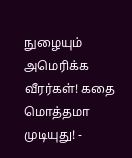நுழையும் அமெரிக்க வீரர்கள்! கதை மொத்தமா முடியுது! -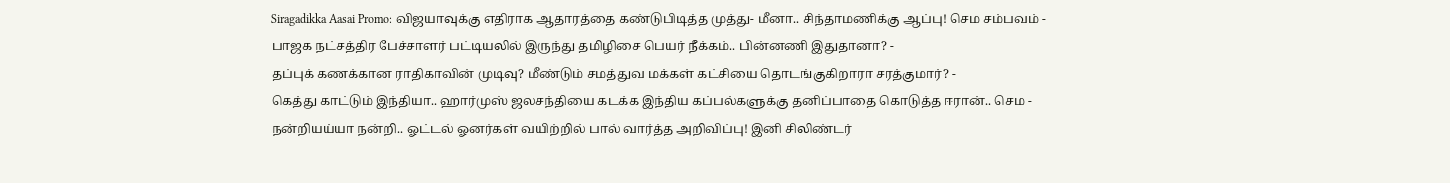Siragadikka Aasai Promo: விஜயாவுக்கு எதிராக ஆதாரத்தை கண்டுபிடித்த முத்து- மீனா.. சிந்தாமணிக்கு ஆப்பு! செம சம்பவம் -
பாஜக நட்சத்திர பேச்சாளர் பட்டியலில் இருந்து தமிழிசை பெயர் நீக்கம்.. பின்னணி இதுதானா? -
தப்புக் கணக்கான ராதிகாவின் முடிவு? மீண்டும் சமத்துவ மக்கள் கட்சியை தொடங்குகிறாரா சரத்குமார்? -
கெத்து காட்டும் இந்தியா.. ஹார்முஸ் ஜலசந்தியை கடக்க இந்திய கப்பல்களுக்கு தனிப்பாதை கொடுத்த ஈரான்.. செம -
நன்றியய்யா நன்றி.. ஓட்டல் ஓனர்கள் வயிற்றில் பால் வார்த்த அறிவிப்பு! இனி சிலிண்டர்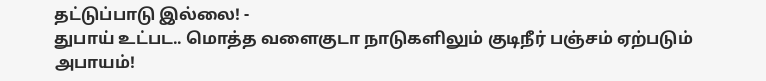தட்டுப்பாடு இல்லை! -
துபாய் உட்பட.. மொத்த வளைகுடா நாடுகளிலும் குடிநீர் பஞ்சம் ஏற்படும் அபாயம்!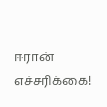ஈரான் எச்சரிக்கை!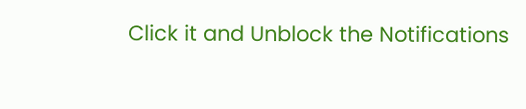Click it and Unblock the Notifications